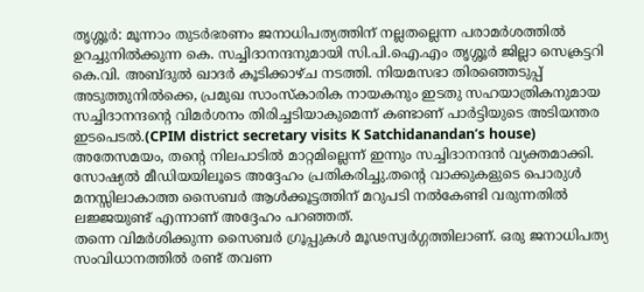തൃശ്ശൂർ: മൂന്നാം തുടർഭരണം ജനാധിപത്യത്തിന് നല്ലതല്ലെന്ന പരാമർശത്തിൽ ഉറച്ചുനിൽക്കുന്ന കെ. സച്ചിദാനന്ദനുമായി സി.പി.ഐ.എം തൃശ്ശൂർ ജില്ലാ സെക്രട്ടറി കെ.വി. അബ്ദുൽ ഖാദർ കൂടിക്കാഴ്ച നടത്തി. നിയമസഭാ തിരഞ്ഞെടുപ്പ് അടുത്തുനിൽക്കെ, പ്രമുഖ സാംസ്കാരിക നായകനും ഇടതു സഹയാത്രികനുമായ സച്ചിദാനന്ദന്റെ വിമർശനം തിരിച്ചടിയാകുമെന്ന് കണ്ടാണ് പാർട്ടിയുടെ അടിയന്തര ഇടപെടൽ.(CPIM district secretary visits K Satchidanandan’s house)
അതേസമയം, തന്റെ നിലപാടിൽ മാറ്റമില്ലെന്ന് ഇന്നും സച്ചിദാനന്ദൻ വ്യക്തമാക്കി. സോഷ്യൽ മീഡിയയിലൂടെ അദ്ദേഹം പ്രതികരിച്ചു.തന്റെ വാക്കുകളുടെ പൊരുൾ മനസ്സിലാകാത്ത സൈബർ ആൾക്കൂട്ടത്തിന് മറുപടി നൽകേണ്ടി വരുന്നതിൽ ലജ്ജയുണ്ട് എന്നാണ് അദ്ദേഹം പറഞ്ഞത്.
തന്നെ വിമർശിക്കുന്ന സൈബർ ഗ്രൂപ്പുകൾ മൂഢസ്വർഗ്ഗത്തിലാണ്. ഒരു ജനാധിപത്യ സംവിധാനത്തിൽ രണ്ട് തവണ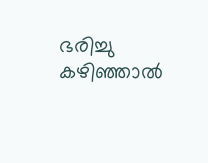ഭരിച്ചു കഴിഞ്ഞാൽ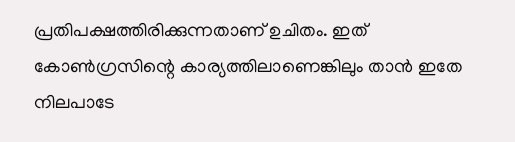പ്രതിപക്ഷത്തിരിക്കുന്നതാണ് ഉചിതം. ഇത് കോൺഗ്രസിന്റെ കാര്യത്തിലാണെങ്കിലും താൻ ഇതേ നിലപാടേ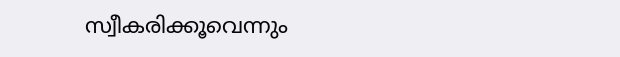സ്വീകരിക്കൂവെന്നും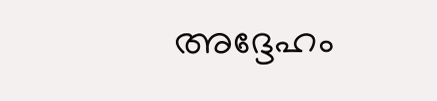അദ്ദേഹം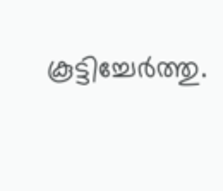കൂട്ടിച്ചേർത്തു.